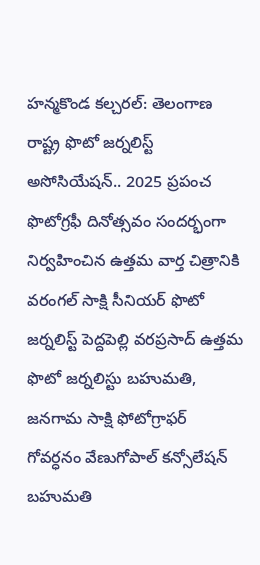హన్మకొండ కల్చరల్: తెలంగాణ రాష్ట్ర ఫొటో జర్నలిస్ట్ అసోసియేషన్.. 2025 ప్రపంచ ఫొటోగ్రఫీ దినోత్సవం సందర్భంగా నిర్వహించిన ఉత్తమ వార్త చిత్రానికి వరంగల్ సాక్షి సీనియర్ ఫొటో జర్నలిస్ట్ పెద్దపెల్లి వరప్రసాద్ ఉత్తమ ఫొటో జర్నలిస్టు బహుమతి, జనగామ సాక్షి ఫోటోగ్రాఫర్ గోవర్ధనం వేణుగోపాల్ కన్సోలేషన్ బహుమతి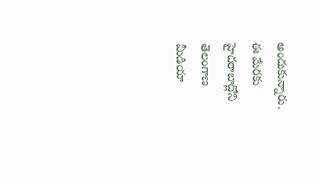అందుకున్నారు. ఈ మేరకు హైదరాబాద్లోని తెలంగాణ మీడియా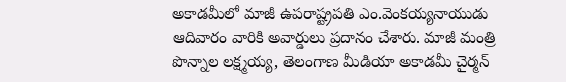అకాడమీలో మాజీ ఉపరాష్ట్రపతి ఎం.వెంకయ్యనాయుడు ఆదివారం వారికి అవార్డులు ప్రదానం చేశారు. మాజీ మంత్రి పొన్నాల లక్ష్మయ్య, తెలంగాణ మీడియా అకాడమీ చైర్మన్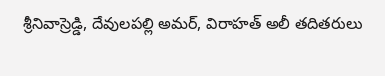శ్రీనివాస్రెడ్డి, దేవులపల్లి అమర్, విరాహత్ అలీ తదితరులు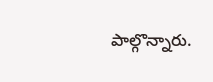పాల్గొన్నారు.